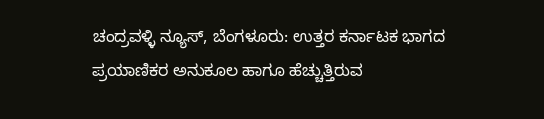ಚಂದ್ರವಳ್ಳಿ ನ್ಯೂಸ್, ಬೆಂಗಳೂರು: ಉತ್ತರ ಕರ್ನಾಟಕ ಭಾಗದ ಪ್ರಯಾಣಿಕರ ಅನುಕೂಲ ಹಾಗೂ ಹೆಚ್ಚುತ್ತಿರುವ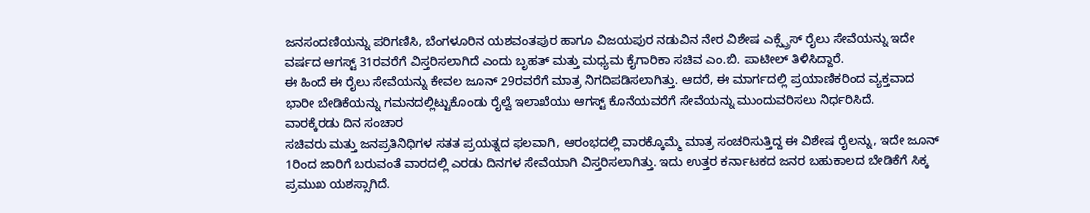ಜನಸಂದಣಿಯನ್ನು ಪರಿಗಣಿಸಿ, ಬೆಂಗಳೂರಿನ ಯಶವಂತಪುರ ಹಾಗೂ ವಿಜಯಪುರ ನಡುವಿನ ನೇರ ವಿಶೇಷ ಎಕ್ಸ್ಪ್ರೆಸ್ ರೈಲು ಸೇವೆಯನ್ನು ಇದೇ ವರ್ಷದ ಆಗಸ್ಟ್ 31ರವರೆಗೆ ವಿಸ್ತರಿಸಲಾಗಿದೆ ಎಂದು ಬೃಹತ್ ಮತ್ತು ಮಧ್ಯಮ ಕೈಗಾರಿಕಾ ಸಚಿವ ಎಂ.ಬಿ. ಪಾಟೀಲ್ ತಿಳಿಸಿದ್ದಾರೆ.
ಈ ಹಿಂದೆ ಈ ರೈಲು ಸೇವೆಯನ್ನು ಕೇವಲ ಜೂನ್ 29ರವರೆಗೆ ಮಾತ್ರ ನಿಗದಿಪಡಿಸಲಾಗಿತ್ತು. ಆದರೆ, ಈ ಮಾರ್ಗದಲ್ಲಿ ಪ್ರಯಾಣಿಕರಿಂದ ವ್ಯಕ್ತವಾದ ಭಾರೀ ಬೇಡಿಕೆಯನ್ನು ಗಮನದಲ್ಲಿಟ್ಟುಕೊಂಡು ರೈಲ್ವೆ ಇಲಾಖೆಯು ಆಗಸ್ಟ್ ಕೊನೆಯವರೆಗೆ ಸೇವೆಯನ್ನು ಮುಂದುವರಿಸಲು ನಿರ್ಧರಿಸಿದೆ.
ವಾರಕ್ಕೆರಡು ದಿನ ಸಂಚಾರ
ಸಚಿವರು ಮತ್ತು ಜನಪ್ರತಿನಿಧಿಗಳ ಸತತ ಪ್ರಯತ್ನದ ಫಲವಾಗಿ, ಆರಂಭದಲ್ಲಿ ವಾರಕ್ಕೊಮ್ಮೆ ಮಾತ್ರ ಸಂಚರಿಸುತ್ತಿದ್ದ ಈ ವಿಶೇಷ ರೈಲನ್ನು, ಇದೇ ಜೂನ್ 1ರಿಂದ ಜಾರಿಗೆ ಬರುವಂತೆ ವಾರದಲ್ಲಿ ಎರಡು ದಿನಗಳ ಸೇವೆಯಾಗಿ ವಿಸ್ತರಿಸಲಾಗಿತ್ತು. ಇದು ಉತ್ತರ ಕರ್ನಾಟಕದ ಜನರ ಬಹುಕಾಲದ ಬೇಡಿಕೆಗೆ ಸಿಕ್ಕ ಪ್ರಮುಖ ಯಶಸ್ಸಾಗಿದೆ.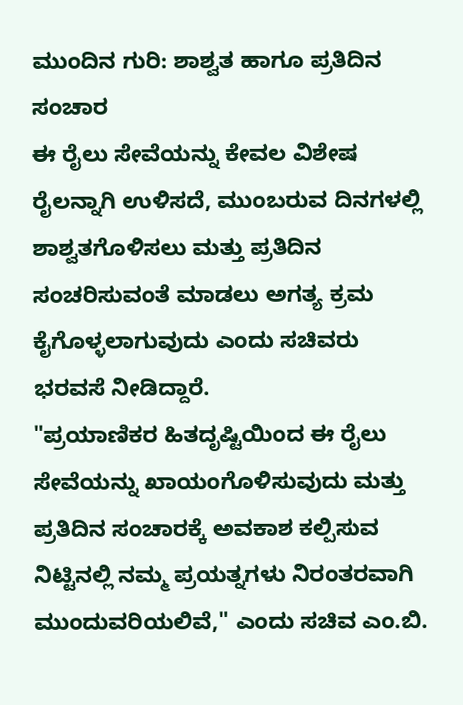ಮುಂದಿನ ಗುರಿ: ಶಾಶ್ವತ ಹಾಗೂ ಪ್ರತಿದಿನ ಸಂಚಾರ
ಈ ರೈಲು ಸೇವೆಯನ್ನು ಕೇವಲ ವಿಶೇಷ ರೈಲನ್ನಾಗಿ ಉಳಿಸದೆ, ಮುಂಬರುವ ದಿನಗಳಲ್ಲಿ ಶಾಶ್ವತಗೊಳಿಸಲು ಮತ್ತು ಪ್ರತಿದಿನ ಸಂಚರಿಸುವಂತೆ ಮಾಡಲು ಅಗತ್ಯ ಕ್ರಮ ಕೈಗೊಳ್ಳಲಾಗುವುದು ಎಂದು ಸಚಿವರು ಭರವಸೆ ನೀಡಿದ್ದಾರೆ.
"ಪ್ರಯಾಣಿಕರ ಹಿತದೃಷ್ಟಿಯಿಂದ ಈ ರೈಲು ಸೇವೆಯನ್ನು ಖಾಯಂಗೊಳಿಸುವುದು ಮತ್ತು ಪ್ರತಿದಿನ ಸಂಚಾರಕ್ಕೆ ಅವಕಾಶ ಕಲ್ಪಿಸುವ ನಿಟ್ಟಿನಲ್ಲಿ ನಮ್ಮ ಪ್ರಯತ್ನಗಳು ನಿರಂತರವಾಗಿ ಮುಂದುವರಿಯಲಿವೆ," ಎಂದು ಸಚಿವ ಎಂ.ಬಿ.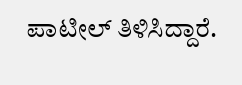ಪಾಟೀಲ್ ತಿಳಿಸಿದ್ದಾರೆ.